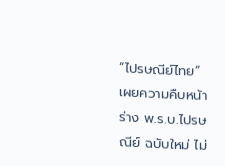“ไปรษณีย์ไทย” เผยความคืบหน้าร่าง พ.ร.บ.ไปรษณีย์ ฉบับใหม่ ไม่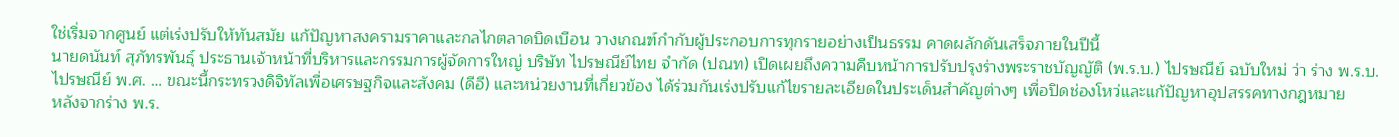ใช่เริ่มจากศูนย์ แต่เร่งปรับให้ทันสมัย แก้ปัญหาสงครามราคาและกลไกตลาดบิดเบือน วางเกณฑ์กำกับผู้ประกอบการทุกรายอย่างเป็นธรรม คาดผลักดันเสร็จภายในปีนี้
นายดนันท์ สุภัทรพันธุ์ ประธานเจ้าหน้าที่บริหารและกรรมการผู้จัดการใหญ่ บริษัท ไปรษณีย์ไทย จำกัด (ปณท) เปิดเผยถึงความคืบหน้าการปรับปรุงร่างพระราชบัญญัติ (พ.ร.บ.) ไปรษณีย์ ฉบับใหม่ ว่า ร่าง พ.ร.บ.ไปรษณีย์ พ.ศ. … ขณะนี้กระทรวงดิจิทัลเพื่อเศรษฐกิจและสังคม (ดีอี) และหน่วยงานที่เกี่ยวข้อง ได้ร่วมกันเร่งปรับแก้ไขรายละเอียดในประเด็นสำคัญต่างๆ เพื่อปิดช่องโหว่และแก้ปัญหาอุปสรรคทางกฎหมาย
หลังจากร่าง พ.ร.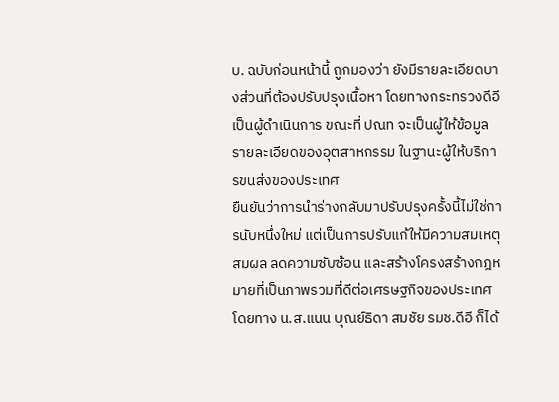บ. ฉบับก่อนหน้านี้ ถูกมองว่า ยังมีรายละเอียดบางส่วนที่ต้องปรับปรุงเนื้อหา โดยทางกระทรวงดีอีเป็นผู้ดำเนินการ ขณะที่ ปณท จะเป็นผู้ให้ข้อมูลรายละเอียดของอุตสาหกรรม ในฐานะผู้ให้บริการขนส่งของประเทศ
ยืนยันว่าการนำร่างกลับมาปรับปรุงครั้งนี้ไม่ใช่การนับหนึ่งใหม่ แต่เป็นการปรับแก้ให้มีความสมเหตุสมผล ลดความซับซ้อน และสร้างโครงสร้างกฎหมายที่เป็นภาพรวมที่ดีต่อเศรษฐกิจของประเทศ โดยทาง น.ส.แนน บุณย์ธิดา สมชัย รมช.ดีอี ก็ได้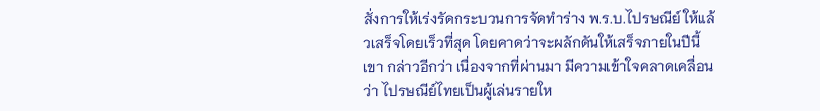สั่งการให้เร่งรัดกระบวนการจัดทำร่าง พ.ร.บ.ไปรษณีย์ ให้แล้วเสร็จโดยเร็วที่สุด โดยคาดว่าจะผลักดันให้เสร็จภายในปีนี้
เขา กล่าวอีกว่า เนื่องจากที่ผ่านมา มีความเข้าใจคลาดเคลื่อนว่า ไปรษณีย์ไทยเป็นผู้เล่นรายให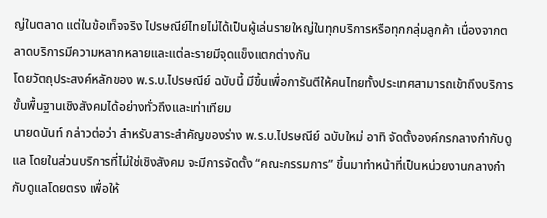ญ่ในตลาด แต่ในข้อเท็จจริง ไปรษณีย์ไทยไม่ได้เป็นผู้เล่นรายใหญ่ในทุกบริการหรือทุกกลุ่มลูกค้า เนื่องจากตลาดบริการมีความหลากหลายและแต่ละรายมีจุดแข็งแตกต่างกัน
โดยวัตถุประสงค์หลักของ พ.ร.บ.ไปรษณีย์ ฉบับนี้ มีขึ้นเพื่อการันตีให้คนไทยทั้งประเทศสามารถเข้าถึงบริการขั้นพื้นฐานเชิงสังคมได้อย่างทั่วถึงและเท่าเทียม
นายดนันท์ กล่าวต่อว่า สำหรับสาระสำคัญของร่าง พ.ร.บ.ไปรษณีย์ ฉบับใหม่ อาทิ จัดตั้งองค์กรกลางกำกับดูแล โดยในส่วนบริการที่ไม่ใช่เชิงสังคม จะมีการจัดตั้ง “คณะกรรมการ” ขึ้นมาทำหน้าที่เป็นหน่วยงานกลางกำกับดูแลโดยตรง เพื่อให้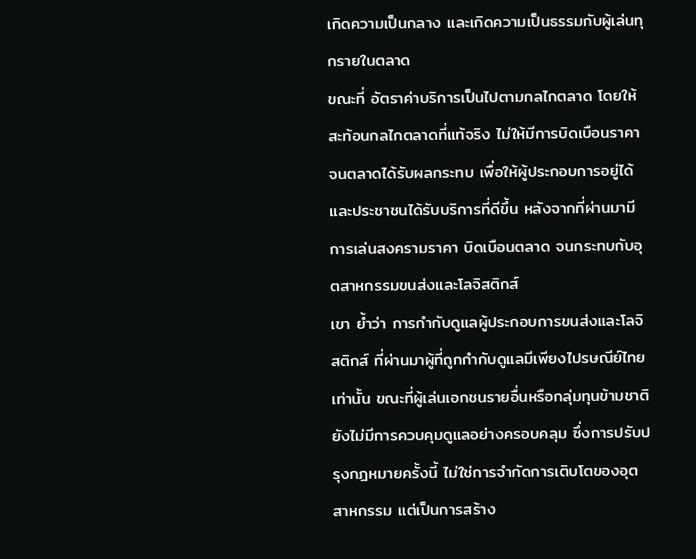เกิดความเป็นกลาง และเกิดความเป็นธรรมกับผู้เล่นทุกรายในตลาด
ขณะที่ อัตราค่าบริการเป็นไปตามกลไกตลาด โดยให้สะท้อนกลไกตลาดที่แท้จริง ไม่ให้มีการบิดเบือนราคาจนตลาดได้รับผลกระทบ เพื่อให้ผู้ประกอบการอยู่ได้ และประชาชนได้รับบริการที่ดีขึ้น หลังจากที่ผ่านมามีการเล่นสงครามราคา บิดเบือนตลาด จนกระทบกับอุตสาหกรรมขนส่งและโลจิสติกส์
เขา ย้ำว่า การกำกับดูแลผู้ประกอบการขนส่งและโลจิสติกส์ ที่ผ่านมาผู้ที่ถูกกำกับดูแลมีเพียงไปรษณีย์ไทยเท่านั้น ขณะที่ผู้เล่นเอกชนรายอื่นหรือกลุ่มทุนข้ามชาติ ยังไม่มีการควบคุมดูแลอย่างครอบคลุม ซึ่งการปรับปรุงกฎหมายครั้งนี้ ไม่ใช่การจำกัดการเติบโตของอุตสาหกรรม แต่เป็นการสร้าง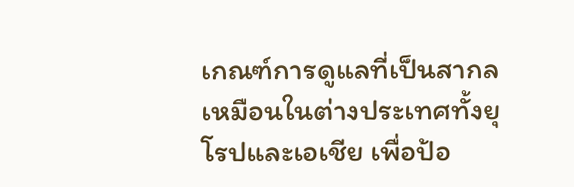เกณฑ์การดูแลที่เป็นสากลเหมือนในต่างประเทศทั้งยุโรปและเอเชีย เพื่อป้อ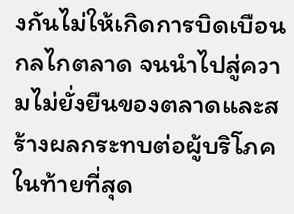งกันไม่ให้เกิดการบิดเบือนกลไกตลาด จนนำไปสู่ความไม่ยั่งยืนของตลาดและสร้างผลกระทบต่อผู้บริโภคในท้ายที่สุด